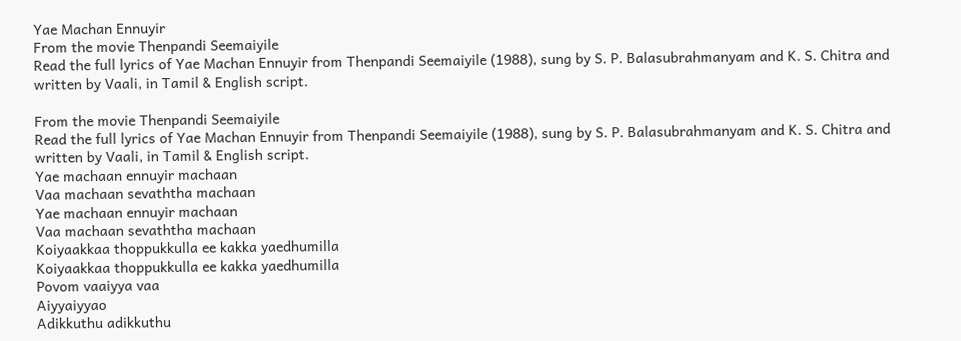Yae Machan Ennuyir
From the movie Thenpandi Seemaiyile
Read the full lyrics of Yae Machan Ennuyir from Thenpandi Seemaiyile (1988), sung by S. P. Balasubrahmanyam and K. S. Chitra and written by Vaali, in Tamil & English script.

From the movie Thenpandi Seemaiyile
Read the full lyrics of Yae Machan Ennuyir from Thenpandi Seemaiyile (1988), sung by S. P. Balasubrahmanyam and K. S. Chitra and written by Vaali, in Tamil & English script.
Yae machaan ennuyir machaan
Vaa machaan sevaththa machaan
Yae machaan ennuyir machaan
Vaa machaan sevaththa machaan
Koiyaakkaa thoppukkulla ee kakka yaedhumilla
Koiyaakkaa thoppukkulla ee kakka yaedhumilla
Povom vaaiyya vaa
Aiyyaiyyao
Adikkuthu adikkuthu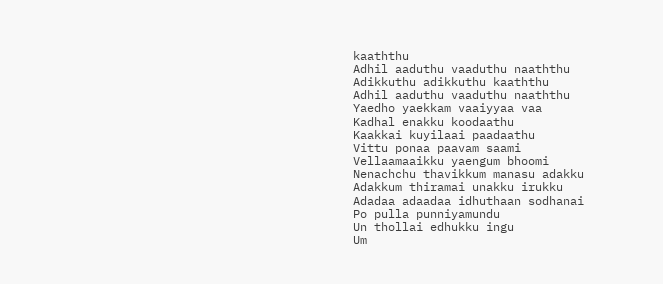kaaththu
Adhil aaduthu vaaduthu naaththu
Adikkuthu adikkuthu kaaththu
Adhil aaduthu vaaduthu naaththu
Yaedho yaekkam vaaiyyaa vaa
Kadhal enakku koodaathu
Kaakkai kuyilaai paadaathu
Vittu ponaa paavam saami
Vellaamaaikku yaengum bhoomi
Nenachchu thavikkum manasu adakku
Adakkum thiramai unakku irukku
Adadaa adaadaa idhuthaan sodhanai
Po pulla punniyamundu
Un thollai edhukku ingu
Um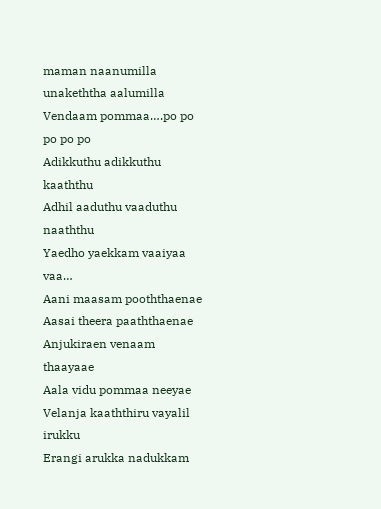maman naanumilla unakeththa aalumilla
Vendaam pommaa….po po po po po
Adikkuthu adikkuthu kaaththu
Adhil aaduthu vaaduthu naaththu
Yaedho yaekkam vaaiyaa vaa…
Aani maasam pooththaenae
Aasai theera paaththaenae
Anjukiraen venaam thaayaae
Aala vidu pommaa neeyae
Velanja kaaththiru vayalil irukku
Erangi arukka nadukkam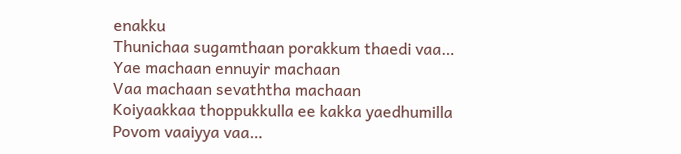enakku
Thunichaa sugamthaan porakkum thaedi vaa…
Yae machaan ennuyir machaan
Vaa machaan sevaththa machaan
Koiyaakkaa thoppukkulla ee kakka yaedhumilla
Povom vaaiyya vaa…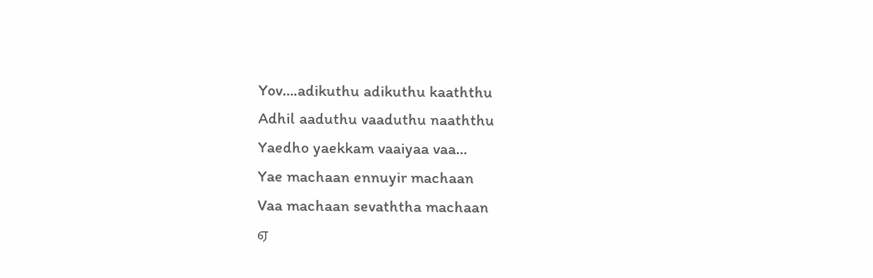Yov….adikuthu adikuthu kaaththu
Adhil aaduthu vaaduthu naaththu
Yaedho yaekkam vaaiyaa vaa…
Yae machaan ennuyir machaan
Vaa machaan sevaththa machaan
ஏ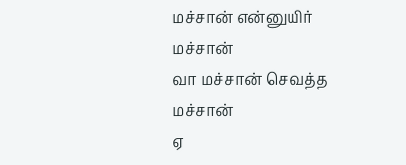மச்சான் என்னுயிர் மச்சான்
வா மச்சான் செவத்த மச்சான்
ஏ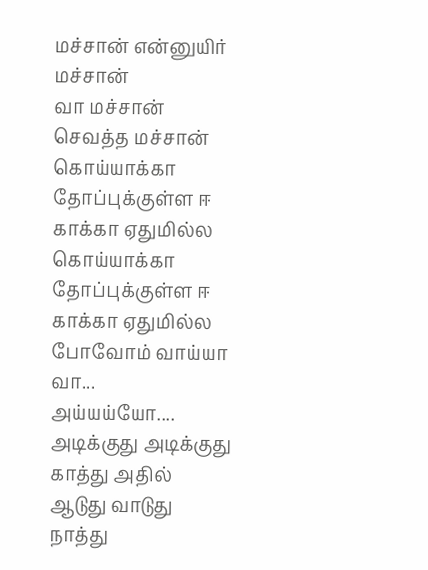மச்சான் என்னுயிர் மச்சான்
வா மச்சான் செவத்த மச்சான்
கொய்யாக்கா தோப்புக்குள்ள ஈ காக்கா ஏதுமில்ல
கொய்யாக்கா தோப்புக்குள்ள ஈ காக்கா ஏதுமில்ல
போவோம் வாய்யா வா...
அய்யய்யோ....
அடிக்குது அடிக்குது காத்து அதில்
ஆடுது வாடுது நாத்து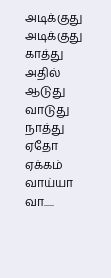அடிக்குது அடிக்குது காத்து அதில்
ஆடுது வாடுது நாத்து
ஏதோ ஏக்கம் வாய்யா வா.....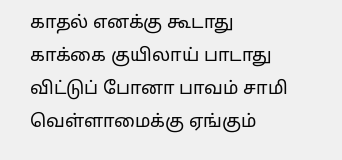காதல் எனக்கு கூடாது
காக்கை குயிலாய் பாடாது
விட்டுப் போனா பாவம் சாமி
வெள்ளாமைக்கு ஏங்கும்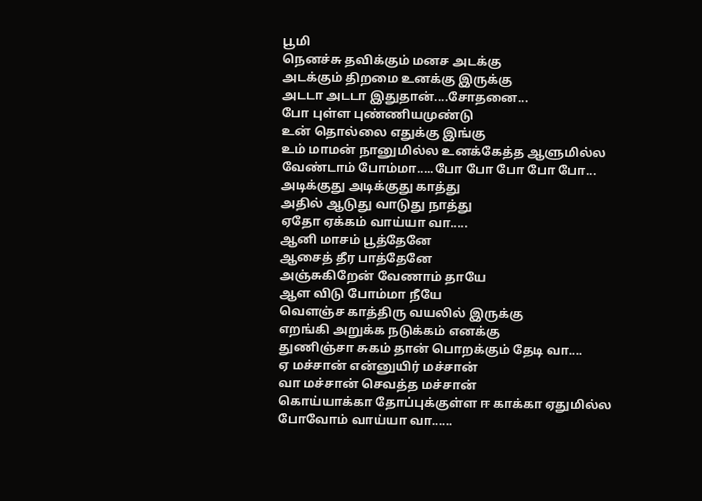பூமி
நெனச்சு தவிக்கும் மனச அடக்கு
அடக்கும் திறமை உனக்கு இருக்கு
அடடா அடடா இதுதான்....சோதனை...
போ புள்ள புண்ணியமுண்டு
உன் தொல்லை எதுக்கு இங்கு
உம் மாமன் நானுமில்ல உனக்கேத்த ஆளுமில்ல
வேண்டாம் போம்மா.....போ போ போ போ போ...
அடிக்குது அடிக்குது காத்து
அதில் ஆடுது வாடுது நாத்து
ஏதோ ஏக்கம் வாய்யா வா.....
ஆனி மாசம் பூத்தேனே
ஆசைத் தீர பாத்தேனே
அஞ்சுகிறேன் வேணாம் தாயே
ஆள விடு போம்மா நீயே
வெளஞ்ச காத்திரு வயலில் இருக்கு
எறங்கி அறுக்க நடுக்கம் எனக்கு
துணிஞ்சா சுகம் தான் பொறக்கும் தேடி வா....
ஏ மச்சான் என்னுயிர் மச்சான்
வா மச்சான் செவத்த மச்சான்
கொய்யாக்கா தோப்புக்குள்ள ஈ காக்கா ஏதுமில்ல
போவோம் வாய்யா வா......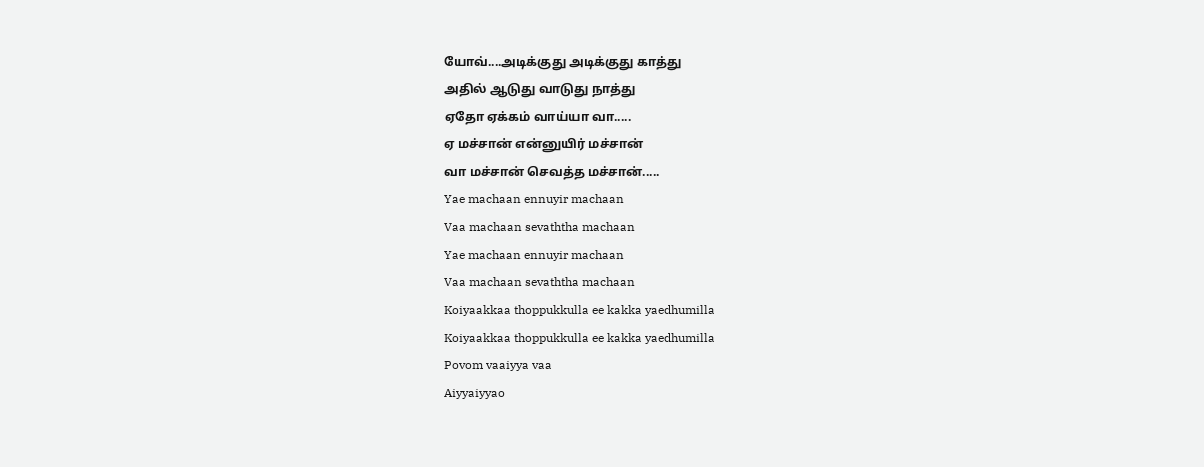யோவ்....அடிக்குது அடிக்குது காத்து
அதில் ஆடுது வாடுது நாத்து
ஏதோ ஏக்கம் வாய்யா வா.....
ஏ மச்சான் என்னுயிர் மச்சான்
வா மச்சான் செவத்த மச்சான்.....
Yae machaan ennuyir machaan
Vaa machaan sevaththa machaan
Yae machaan ennuyir machaan
Vaa machaan sevaththa machaan
Koiyaakkaa thoppukkulla ee kakka yaedhumilla
Koiyaakkaa thoppukkulla ee kakka yaedhumilla
Povom vaaiyya vaa
Aiyyaiyyao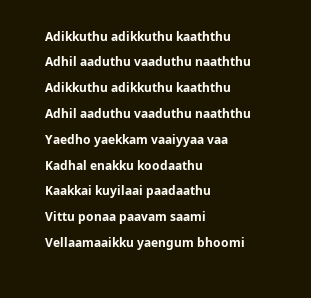Adikkuthu adikkuthu kaaththu
Adhil aaduthu vaaduthu naaththu
Adikkuthu adikkuthu kaaththu
Adhil aaduthu vaaduthu naaththu
Yaedho yaekkam vaaiyyaa vaa
Kadhal enakku koodaathu
Kaakkai kuyilaai paadaathu
Vittu ponaa paavam saami
Vellaamaaikku yaengum bhoomi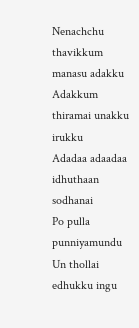Nenachchu thavikkum manasu adakku
Adakkum thiramai unakku irukku
Adadaa adaadaa idhuthaan sodhanai
Po pulla punniyamundu
Un thollai edhukku ingu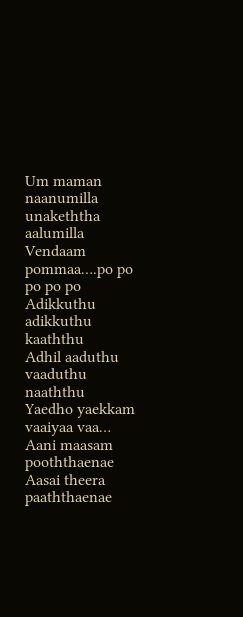Um maman naanumilla unakeththa aalumilla
Vendaam pommaa….po po po po po
Adikkuthu adikkuthu kaaththu
Adhil aaduthu vaaduthu naaththu
Yaedho yaekkam vaaiyaa vaa…
Aani maasam pooththaenae
Aasai theera paaththaenae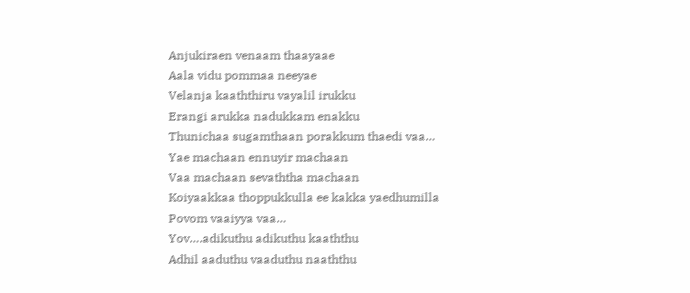Anjukiraen venaam thaayaae
Aala vidu pommaa neeyae
Velanja kaaththiru vayalil irukku
Erangi arukka nadukkam enakku
Thunichaa sugamthaan porakkum thaedi vaa…
Yae machaan ennuyir machaan
Vaa machaan sevaththa machaan
Koiyaakkaa thoppukkulla ee kakka yaedhumilla
Povom vaaiyya vaa…
Yov….adikuthu adikuthu kaaththu
Adhil aaduthu vaaduthu naaththu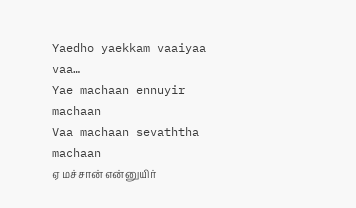Yaedho yaekkam vaaiyaa vaa…
Yae machaan ennuyir machaan
Vaa machaan sevaththa machaan
ஏ மச்சான் என்னுயிர்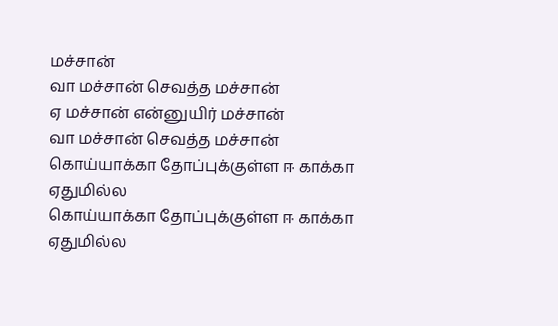மச்சான்
வா மச்சான் செவத்த மச்சான்
ஏ மச்சான் என்னுயிர் மச்சான்
வா மச்சான் செவத்த மச்சான்
கொய்யாக்கா தோப்புக்குள்ள ஈ காக்கா ஏதுமில்ல
கொய்யாக்கா தோப்புக்குள்ள ஈ காக்கா ஏதுமில்ல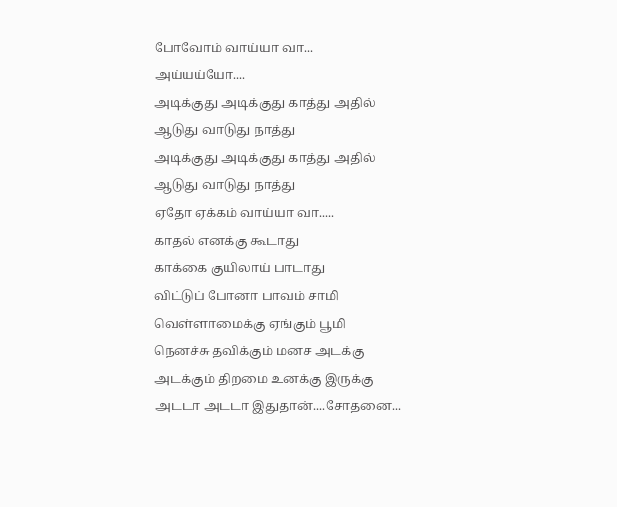போவோம் வாய்யா வா...
அய்யய்யோ....
அடிக்குது அடிக்குது காத்து அதில்
ஆடுது வாடுது நாத்து
அடிக்குது அடிக்குது காத்து அதில்
ஆடுது வாடுது நாத்து
ஏதோ ஏக்கம் வாய்யா வா.....
காதல் எனக்கு கூடாது
காக்கை குயிலாய் பாடாது
விட்டுப் போனா பாவம் சாமி
வெள்ளாமைக்கு ஏங்கும் பூமி
நெனச்சு தவிக்கும் மனச அடக்கு
அடக்கும் திறமை உனக்கு இருக்கு
அடடா அடடா இதுதான்....சோதனை...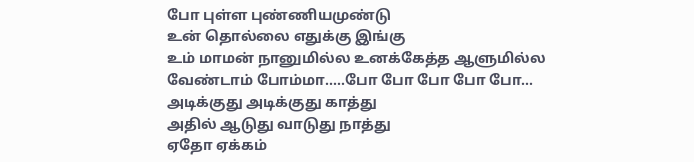போ புள்ள புண்ணியமுண்டு
உன் தொல்லை எதுக்கு இங்கு
உம் மாமன் நானுமில்ல உனக்கேத்த ஆளுமில்ல
வேண்டாம் போம்மா.....போ போ போ போ போ...
அடிக்குது அடிக்குது காத்து
அதில் ஆடுது வாடுது நாத்து
ஏதோ ஏக்கம்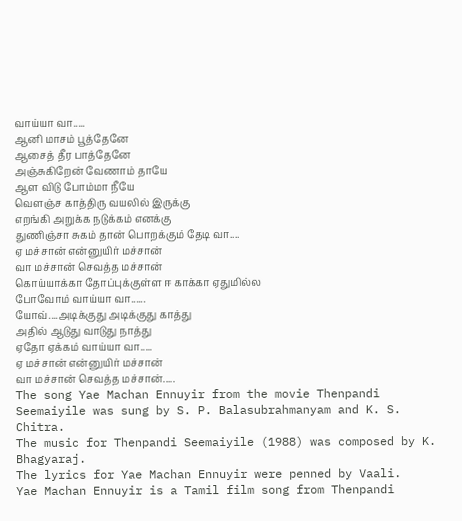வாய்யா வா.....
ஆனி மாசம் பூத்தேனே
ஆசைத் தீர பாத்தேனே
அஞ்சுகிறேன் வேணாம் தாயே
ஆள விடு போம்மா நீயே
வெளஞ்ச காத்திரு வயலில் இருக்கு
எறங்கி அறுக்க நடுக்கம் எனக்கு
துணிஞ்சா சுகம் தான் பொறக்கும் தேடி வா....
ஏ மச்சான் என்னுயிர் மச்சான்
வா மச்சான் செவத்த மச்சான்
கொய்யாக்கா தோப்புக்குள்ள ஈ காக்கா ஏதுமில்ல
போவோம் வாய்யா வா......
யோவ்....அடிக்குது அடிக்குது காத்து
அதில் ஆடுது வாடுது நாத்து
ஏதோ ஏக்கம் வாய்யா வா.....
ஏ மச்சான் என்னுயிர் மச்சான்
வா மச்சான் செவத்த மச்சான்.....
The song Yae Machan Ennuyir from the movie Thenpandi Seemaiyile was sung by S. P. Balasubrahmanyam and K. S. Chitra.
The music for Thenpandi Seemaiyile (1988) was composed by K. Bhagyaraj.
The lyrics for Yae Machan Ennuyir were penned by Vaali.
Yae Machan Ennuyir is a Tamil film song from Thenpandi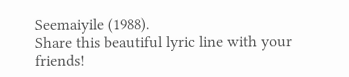Seemaiyile (1988).
Share this beautiful lyric line with your friends!